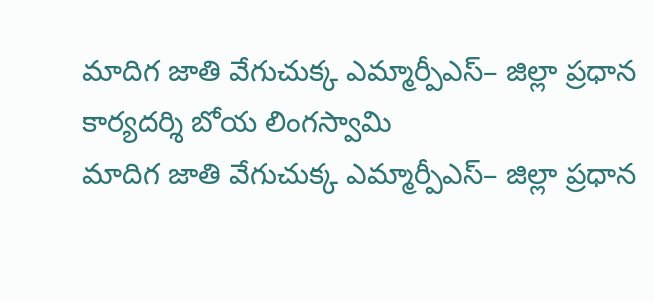మాదిగ జాతి వేగుచుక్క ఎమ్మార్పీఎస్– జిల్లా ప్రధాన కార్యదర్శి బోయ లింగస్వామి
మాదిగ జాతి వేగుచుక్క ఎమ్మార్పీఎస్– జిల్లా ప్రధాన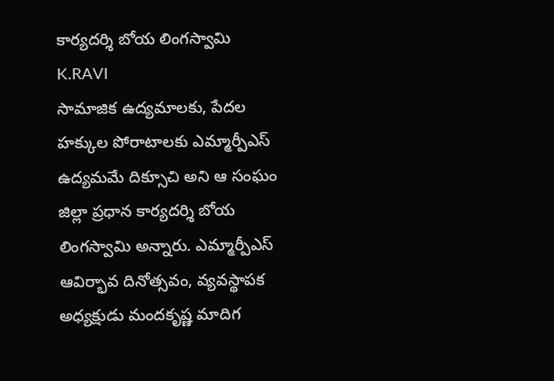కార్యదర్శి బోయ లింగస్వామి
K.RAVI
సామాజిక ఉద్యమాలకు, పేదల హక్కుల పోరాటాలకు ఎమ్మార్పీఎస్ ఉద్యమమే దిక్సూచి అని ఆ సంఘం జిల్లా ప్రధాన కార్యదర్శి బోయ లింగస్వామి అన్నారు. ఎమ్మార్పీఎస్ ఆవిర్భావ దినోత్సవం, వ్యవస్థాపక అధ్యక్షుడు మందకృష్ణ మాదిగ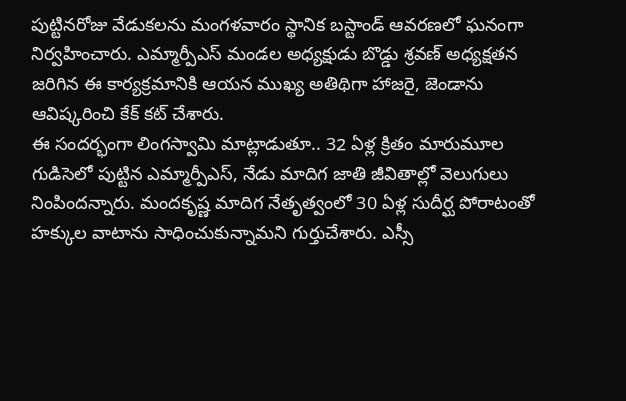పుట్టినరోజు వేడుకలను మంగళవారం స్థానిక బస్టాండ్ ఆవరణలో ఘనంగా నిర్వహించారు. ఎమ్మార్పీఎస్ మండల అధ్యక్షుడు బొడ్డు శ్రవణ్ అధ్యక్షతన జరిగిన ఈ కార్యక్రమానికి ఆయన ముఖ్య అతిథిగా హాజరై, జెండాను ఆవిష్కరించి కేక్ కట్ చేశారు.
ఈ సందర్భంగా లింగస్వామి మాట్లాడుతూ.. 32 ఏళ్ల క్రితం మారుమూల గుడిసెలో పుట్టిన ఎమ్మార్పీఎస్, నేడు మాదిగ జాతి జీవితాల్లో వెలుగులు నింపిందన్నారు. మందకృష్ణ మాదిగ నేతృత్వంలో 30 ఏళ్ల సుదీర్ఘ పోరాటంతో హక్కుల వాటాను సాధించుకున్నామని గుర్తుచేశారు. ఎస్సీ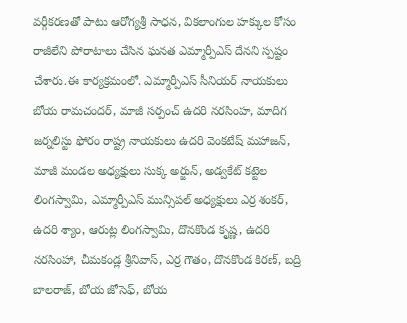వర్గీకరణతో పాటు ఆరోగ్యశ్రీ సాధన, వికలాంగుల హక్కుల కోసం రాజీలేని పోరాటాలు చేసిన ఘనత ఎమ్మార్పీఎస్ దేనని స్పష్టం చేశారు.ఈ కార్యక్రమంలో. ఎమ్మార్పీఎస్ సీనియర్ నాయకులు బోయ రామచందర్, మాజీ సర్పంచ్ ఉదరి నరసింహ, మాదిగ జర్నలిస్టు ఫోరం రాష్ట్ర నాయకులు ఉదరి వెంకటేష్ మహాజన్, మాజీ మండల అధ్యక్షులు సుక్క అర్జున్, అడ్వకేట్ కట్టెల లింగస్వామి, ఎమ్మార్పీఎస్ మున్సిపల్ అధ్యక్షులు ఎర్ర శంకర్, ఉదరి శ్యాం, ఆరుట్ల లింగస్వామి, దొనకొండ కృష్ణ, ఉదరి నరసింహా, చీమకండ్ల శ్రీనివాస్, ఎర్ర గౌతం, దొనకొండ కిరణ్, బద్రి బాలరాజ్, బోయ జోసెఫ్, బోయ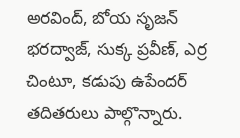అరవింద్, బోయ సృజన్ భరద్వాజ్, సుక్క ప్రవీణ్, ఎర్ర చింటూ, కడుపు ఉపేందర్ తదితరులు పాల్గొన్నారు.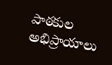పాఠకుల అభిప్రాయాలు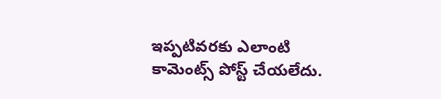ఇప్పటివరకు ఎలాంటి కామెంట్స్ పోస్ట్ చేయలేదు.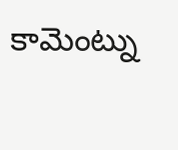కామెంట్ను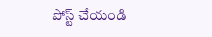పోస్ట్ చేయండి